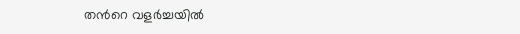തന്‍റെ വളര്‍ച്ചയില്‍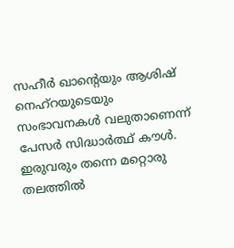സഹീര്‍ ഖാന്‍റെയും ആശിഷ് നെഹ്‌റയുടെയും സംഭാവനകള്‍ വലുതാണെന്ന് പേസര്‍ സിദ്ധാര്‍ത്ഥ് കൗള്‍. ഇരുവരും തന്നെ മറ്റൊരു തലത്തില്‍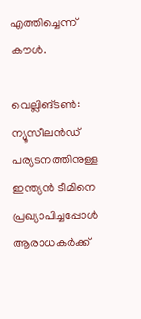എത്തിച്ചെന്ന് കൗള്‍.

വെല്ലിങ്ടണ്‍: ന്യൂസീലന്‍ഡ് പര്യടനത്തിനുള്ള ഇന്ത്യന്‍ ടീമിനെ പ്രഖ്യാപിച്ചപ്പോള്‍ ആരാധകര്‍ക്ക്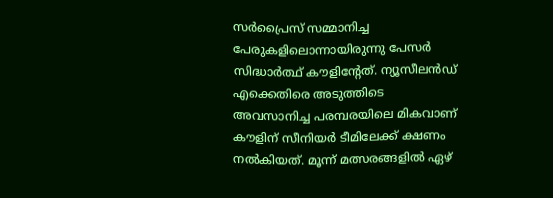സര്‍പ്രൈസ് സമ്മാനിച്ച പേരുകളിലൊന്നായിരുന്നു പേസര്‍ സിദ്ധാര്‍ത്ഥ് കൗളിന്‍റേത്. ന്യൂസീലന്‍ഡ് എക്കെതിരെ അടുത്തിടെ അവസാനിച്ച പരമ്പരയിലെ മികവാണ് കൗളിന് സീനിയര്‍ ടീമിലേക്ക് ക്ഷണം നല്‍കിയത്. മൂന്ന് മത്സരങ്ങളില്‍ ഏഴ്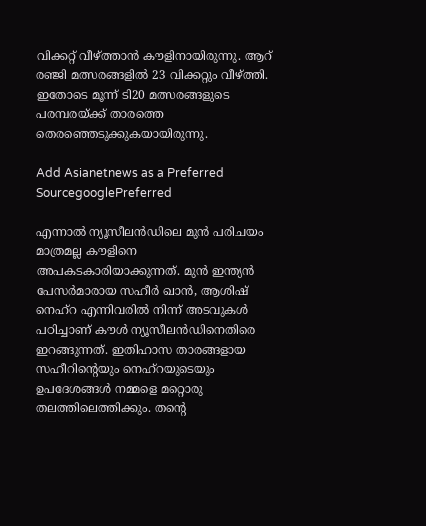വിക്കറ്റ് വീഴ്‌ത്താന്‍ കൗളിനായിരുന്നു. ആറ് രഞ്ജി മത്സരങ്ങളില്‍ 23 വിക്കറ്റും വീഴ്‌ത്തി. ഇതോടെ മൂന്ന് ടി20 മത്സരങ്ങളുടെ പരമ്പരയ്ക്ക് താരത്തെ തെരഞ്ഞെടുക്കുകയായിരുന്നു.

Add Asianetnews as a Preferred SourcegooglePreferred

എന്നാല്‍ ന്യൂസീലന്‍ഡിലെ മുന്‍ പരിചയം മാത്രമല്ല കൗളിനെ അപകടകാരിയാക്കുന്നത്. മുന്‍ ഇന്ത്യന്‍ പേസര്‍മാരായ സഹീര്‍ ഖാന്‍, ആശിഷ് നെഹ്റ എന്നിവരില്‍ നിന്ന് അടവുകള്‍ പഠിച്ചാണ് കൗള്‍ ന്യൂസീലന്‍ഡിനെതിരെ ഇറങ്ങുന്നത്. ഇതിഹാസ താരങ്ങളായ സഹീറിന്‍റെയും നെഹ്റയുടെയും ഉപദേശങ്ങള്‍ നമ്മളെ മറ്റൊരു തലത്തിലെത്തിക്കും. തന്‍റെ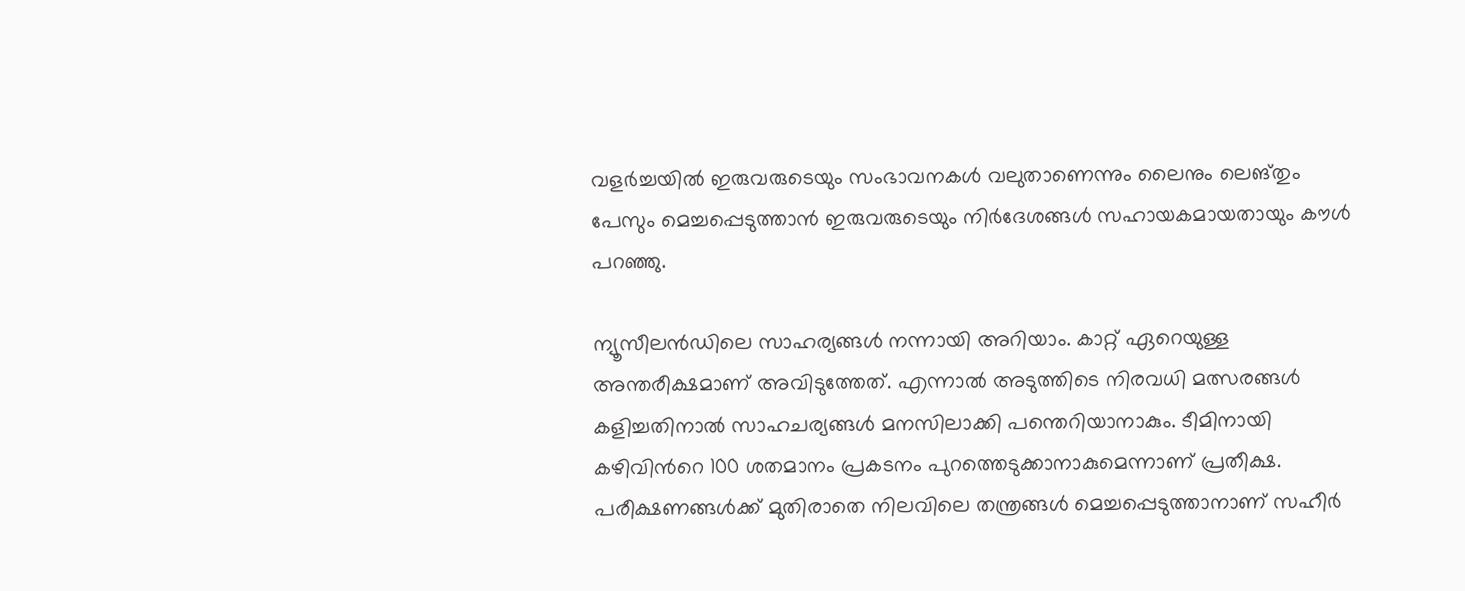വളര്‍ച്ചയില്‍ ഇരുവരുടെയും സംഭാവനകള്‍ വലുതാണെന്നും ലൈനും ലെങ്തും പേസും മെച്ചപ്പെടുത്താന്‍ ഇരുവരുടെയും നിര്‍ദേശങ്ങള്‍ സഹായകമായതായും കൗള്‍ പറഞ്ഞു.

ന്യൂസീലന്‍ഡിലെ സാഹര്യങ്ങള്‍ നന്നായി അറിയാം. കാറ്റ് ഏറെയുള്ള അന്തരീക്ഷമാണ് അവിടുത്തേത്. എന്നാല്‍ അടുത്തിടെ നിരവധി മത്സരങ്ങള്‍ കളിച്ചതിനാല്‍ സാഹചര്യങ്ങള്‍ മനസിലാക്കി പന്തെറിയാനാകും. ടീമിനായി കഴിവിന്‍റെ 100 ശതമാനം പ്രകടനം പുറത്തെടുക്കാനാകുമെന്നാണ് പ്രതീക്ഷ. പരീക്ഷണങ്ങള്‍ക്ക് മുതിരാതെ നിലവിലെ തന്ത്രങ്ങള്‍ മെച്ചപ്പെടുത്താനാണ് സഹീര്‍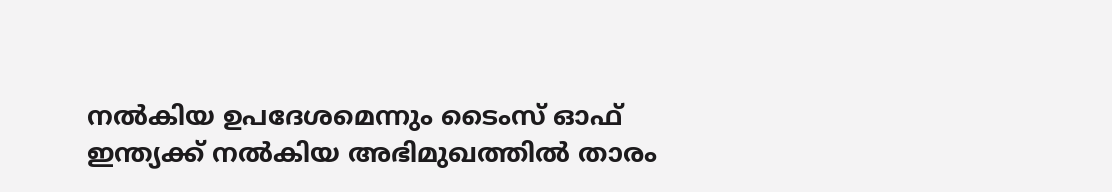നല്‍കിയ ഉപദേശമെന്നും ടൈംസ് ഓഫ് ഇന്ത്യക്ക് നല്‍കിയ അഭിമുഖത്തില്‍ താരം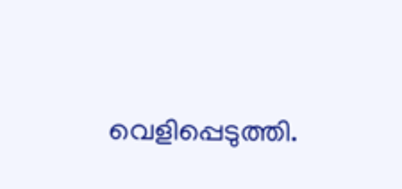വെളിപ്പെടുത്തി.